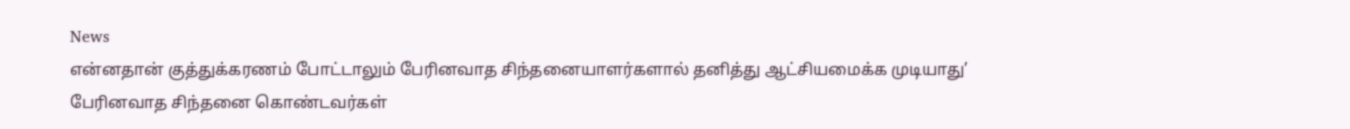News
என்னதான் குத்துக்கரணம் போட்டாலும் பேரினவாத சிந்தனையாளர்களால் தனித்து ஆட்சியமைக்க முடியாது’
பேரினவாத சிந்தனை கொண்டவர்கள்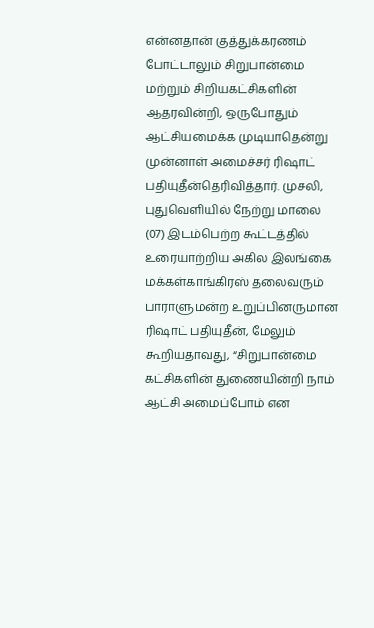என்னதான் குத்துக்கரணம் போட்டாலும் சிறுபான்மை மற்றும் சிறியகட்சிகளின் ஆதரவின்றி, ஒருபோதும் ஆட்சியமைக்க முடியாதென்று முன்னாள் அமைச்சர் ரிஷாட் பதியுதீன்தெரிவித்தார். முசலி, புதுவெளியில் நேற்று மாலை (07) இடம்பெற்ற கூட்டத்தில் உரையாற்றிய அகில இலங்கை மக்கள்காங்கிரஸ் தலைவரும் பாராளுமன்ற உறுப்பினருமான ரிஷாட் பதியுதீன், மேலும் கூறியதாவது, “சிறுபான்மை கட்சிகளின் துணையின்றி நாம் ஆட்சி அமைப்போம் என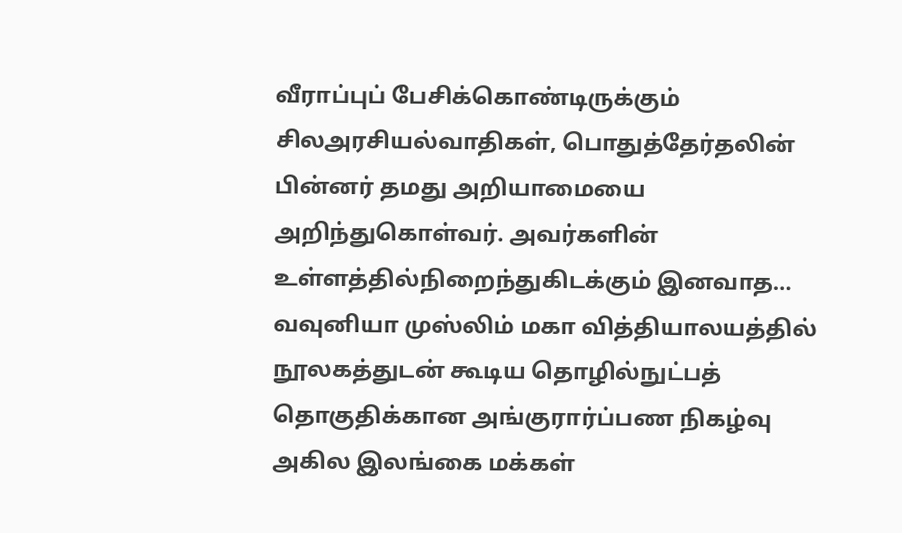வீராப்புப் பேசிக்கொண்டிருக்கும் சிலஅரசியல்வாதிகள், பொதுத்தேர்தலின் பின்னர் தமது அறியாமையை அறிந்துகொள்வர். அவர்களின் உள்ளத்தில்நிறைந்துகிடக்கும் இனவாத…
வவுனியா முஸ்லிம் மகா வித்தியாலயத்தில் நூலகத்துடன் கூடிய தொழில்நுட்பத் தொகுதிக்கான அங்குரார்ப்பண நிகழ்வு
அகில இலங்கை மக்கள்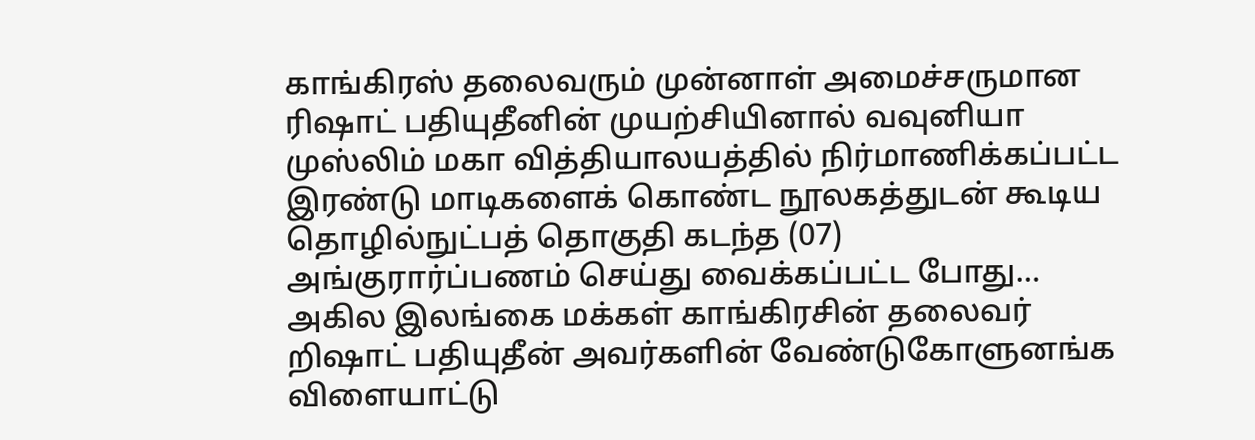காங்கிரஸ் தலைவரும் முன்னாள் அமைச்சருமான ரிஷாட் பதியுதீனின் முயற்சியினால் வவுனியா முஸ்லிம் மகா வித்தியாலயத்தில் நிர்மாணிக்கப்பட்ட இரண்டு மாடிகளைக் கொண்ட நூலகத்துடன் கூடிய தொழில்நுட்பத் தொகுதி கடந்த (07) அங்குரார்ப்பணம் செய்து வைக்கப்பட்ட போது…
அகில இலங்கை மக்கள் காங்கிரசின் தலைவர் றிஷாட் பதியுதீன் அவர்களின் வேண்டுகோளுனங்க விளையாட்டு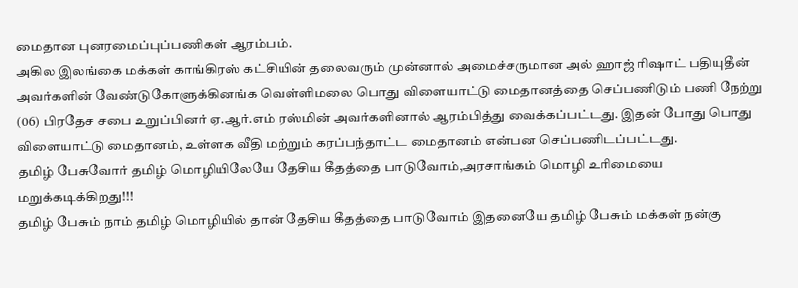மைதான புனரமைப்புப்பணிகள் ஆரம்பம்.
அகில இலங்கை மக்கள் காங்கிரஸ் கட்சியின் தலைவரும் முன்னால் அமைச்சருமான அல் ஹாஜ் ரிஷாட் பதியுதீன் அவர்களின் வேண்டுகோளுக்கினங்க வெள்ளிமலை பொது விளையாட்டு மைதானத்தை செப்பணிடும் பணி நேற்று (06) பிரதேச சபை உறுப்பினர் ஏ.ஆர்.எம் ரஸ்மின் அவர்களினால் ஆரம்பித்து வைக்கப்பட்டது. இதன் போது பொது விளையாட்டு மைதானம், உள்ளக வீதி மற்றும் கரப்பந்தாட்ட மைதானம் என்பன செப்பணிடப்பட்டது.
தமிழ் பேசுவோர் தமிழ் மொழியிலேயே தேசிய கீதத்தை பாடுவோம்,அரசாங்கம் மொழி உரிமையை மறுக்கடிக்கிறது!!!
தமிழ் பேசும் நாம் தமிழ் மொழியில் தான் தேசிய கீதத்தை பாடுவோம் இதனையே தமிழ் பேசும் மக்கள் நன்கு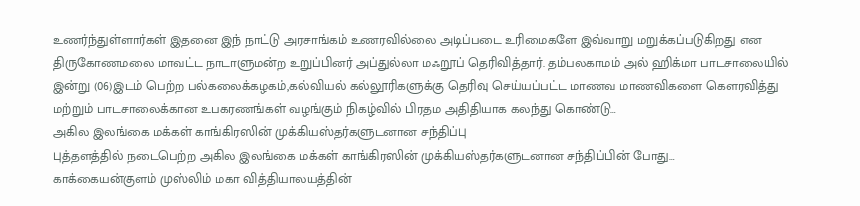உணர்ந்துள்ளார்கள் இதனை இந் நாட்டு அரசாங்கம் உணரவில்லை அடிப்படை உரிமைகளே இவ்வாறு மறுக்கப்படுகிறது என திருகோணமலை மாவட்ட நாடாளுமன்ற உறுப்பினர் அப்துல்லா மஃறூப் தெரிவித்தார். தம்பலகாமம் அல் ஹிக்மா பாடசாலையில் இன்று (06)இடம் பெற்ற பல்கலைக்கழகம்,கல்வியல் கல்லூரிகளுக்கு தெரிவு செய்யப்பட்ட மாணவ மாணவிகளை கௌரவித்து மற்றும் பாடசாலைக்கான உபகரணங்கள் வழங்கும் நிகழ்வில் பிரதம அதிதியாக கலந்து கொண்டு…
அகில இலங்கை மக்கள் காங்கிரஸின் முக்கியஸ்தர்களுடனான சந்திப்பு
புத்தளத்தில் நடைபெற்ற அகில இலங்கை மக்கள் காங்கிரஸின் முக்கியஸ்தர்களுடனான சந்திப்பின் போது…
காக்கையன்குளம் முஸ்லிம் மகா வித்தியாலயத்தின்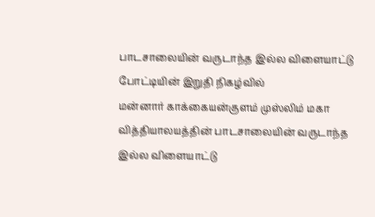பாடசாலையின் வருடாந்த இல்ல விளையாட்டு போட்டியின் இறுதி நிகழ்வில்
மன்னார் காக்கையன்குளம் முஸ்லிம் மகா வித்தியாலயத்தின் பாடசாலையின் வருடாந்த இல்ல விளையாட்டு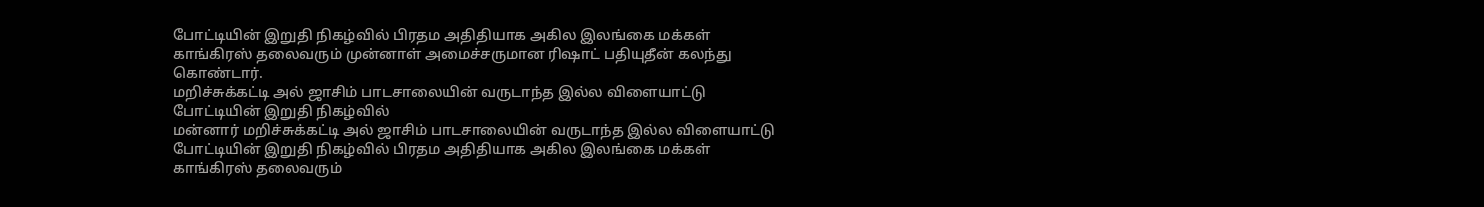போட்டியின் இறுதி நிகழ்வில் பிரதம அதிதியாக அகில இலங்கை மக்கள் காங்கிரஸ் தலைவரும் முன்னாள் அமைச்சருமான ரிஷாட் பதியுதீன் கலந்து கொண்டார்.
மறிச்சுக்கட்டி அல் ஜாசிம் பாடசாலையின் வருடாந்த இல்ல விளையாட்டு போட்டியின் இறுதி நிகழ்வில்
மன்னார் மறிச்சுக்கட்டி அல் ஜாசிம் பாடசாலையின் வருடாந்த இல்ல விளையாட்டு போட்டியின் இறுதி நிகழ்வில் பிரதம அதிதியாக அகில இலங்கை மக்கள் காங்கிரஸ் தலைவரும்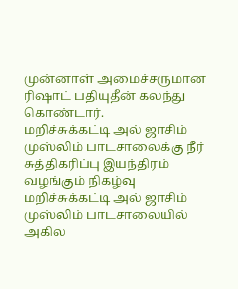முன்னாள் அமைச்சருமான ரிஷாட் பதியுதீன் கலந்து கொண்டார்.
மறிச்சுக்கட்டி அல் ஜாசிம் முஸ்லிம் பாடசாலைக்கு நீர் சுத்திகரிப்பு இயந்திரம் வழங்கும் நிகழ்வு
மறிச்சுக்கட்டி அல் ஜாசிம் முஸ்லிம் பாடசாலையில் அகில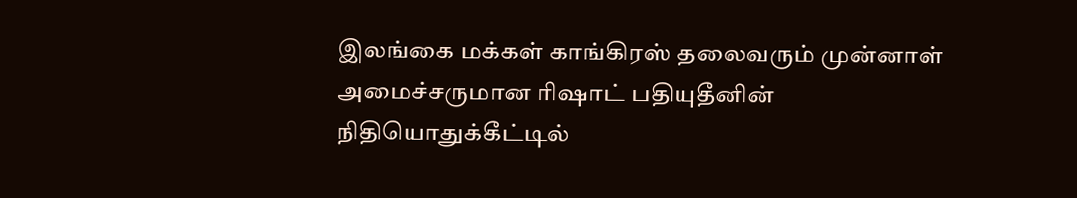இலங்கை மக்கள் காங்கிரஸ் தலைவரும் முன்னாள் அமைச்சருமான ரிஷாட் பதியுதீனின் நிதியொதுக்கீட்டில்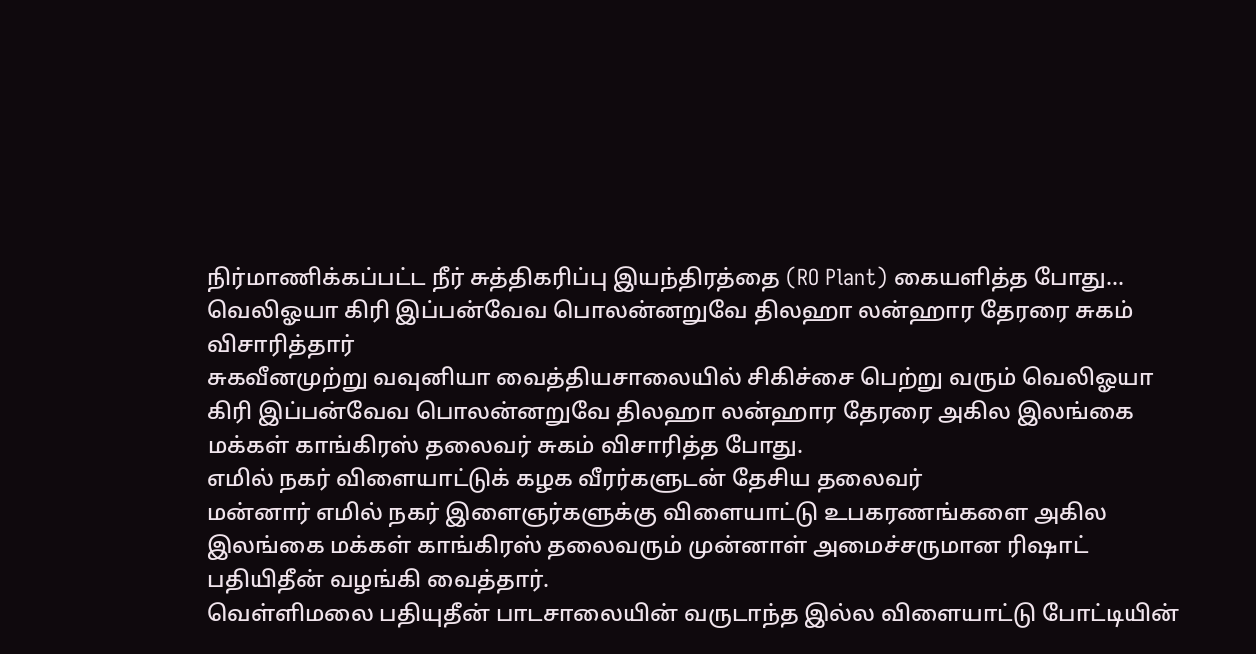நிர்மாணிக்கப்பட்ட நீர் சுத்திகரிப்பு இயந்திரத்தை (RO Plant) கையளித்த போது…
வெலிஓயா கிரி இப்பன்வேவ பொலன்னறுவே திலஹா லன்ஹார தேரரை சுகம் விசாரித்தார்
சுகவீனமுற்று வவுனியா வைத்தியசாலையில் சிகிச்சை பெற்று வரும் வெலிஓயா கிரி இப்பன்வேவ பொலன்னறுவே திலஹா லன்ஹார தேரரை அகில இலங்கை மக்கள் காங்கிரஸ் தலைவர் சுகம் விசாரித்த போது.
எமில் நகர் விளையாட்டுக் கழக வீரர்களுடன் தேசிய தலைவர்
மன்னார் எமில் நகர் இளைஞர்களுக்கு விளையாட்டு உபகரணங்களை அகில இலங்கை மக்கள் காங்கிரஸ் தலைவரும் முன்னாள் அமைச்சருமான ரிஷாட் பதியிதீன் வழங்கி வைத்தார்.
வெள்ளிமலை பதியுதீன் பாடசாலையின் வருடாந்த இல்ல விளையாட்டு போட்டியின்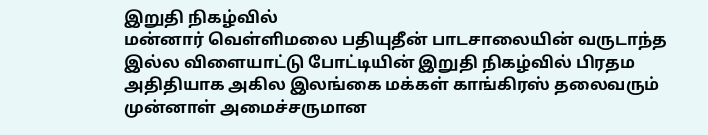இறுதி நிகழ்வில்
மன்னார் வெள்ளிமலை பதியுதீன் பாடசாலையின் வருடாந்த இல்ல விளையாட்டு போட்டியின் இறுதி நிகழ்வில் பிரதம அதிதியாக அகில இலங்கை மக்கள் காங்கிரஸ் தலைவரும் முன்னாள் அமைச்சருமான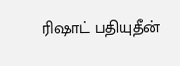ரிஷாட் பதியுதீன்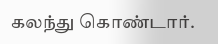கலந்து கொண்டார்.